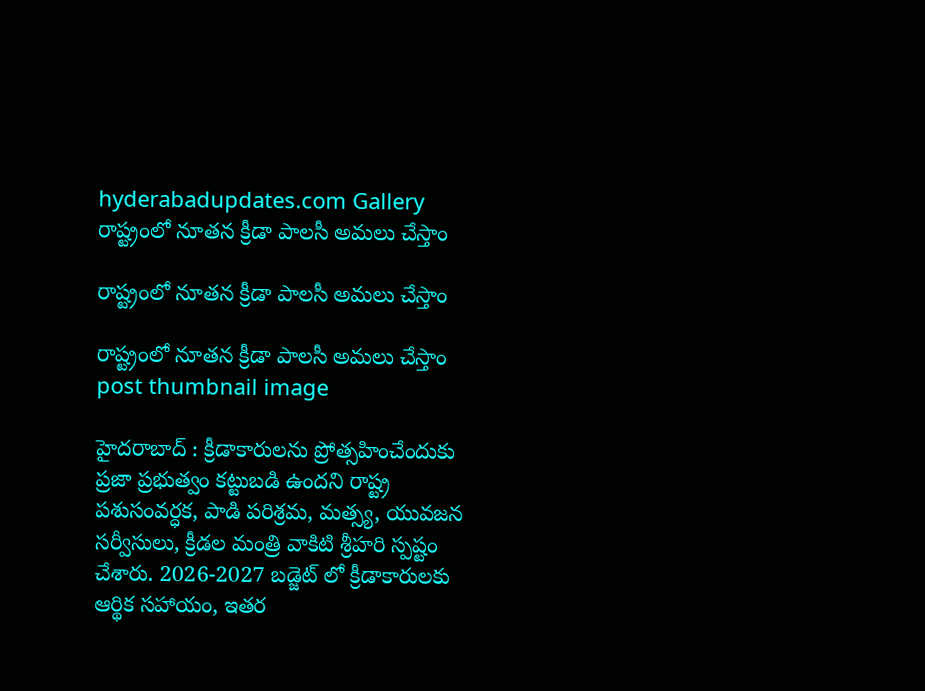hyderabadupdates.com Gallery రాష్ట్రంలో నూత‌న క్రీడా పాల‌సీ అమ‌లు చేస్తాం

రాష్ట్రంలో నూత‌న క్రీడా పాల‌సీ అమ‌లు చేస్తాం

రాష్ట్రంలో నూత‌న క్రీడా పాల‌సీ అమ‌లు చేస్తాం post thumbnail image

హైద‌రాబాద్ : క్రీడాకారులను ప్రోత్సహించేందుకు ప్రజా ప్రభుత్వం కట్టుబడి ఉందని రాష్ట్ర పశుసంవర్ధక, పాడి పరిశ్రమ, మత్స్య, యువజన సర్వీసులు, క్రీడల మంత్రి వాకిటి శ్రీహరి స్పష్టం చేశారు. 2026-2027 బడ్జెట్ లో క్రీడాకారులకు ఆర్థిక సహాయం, ఇతర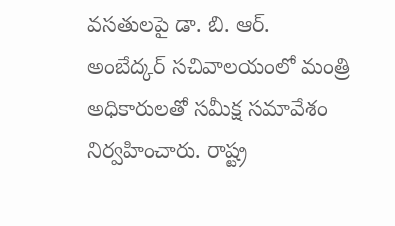వసతులపై డా. బి. ఆర్. అంబేద్కర్ సచివాలయంలో మంత్రి అధికారులతో సమీక్ష సమావేశం నిర్వహించారు. రాష్ట్ర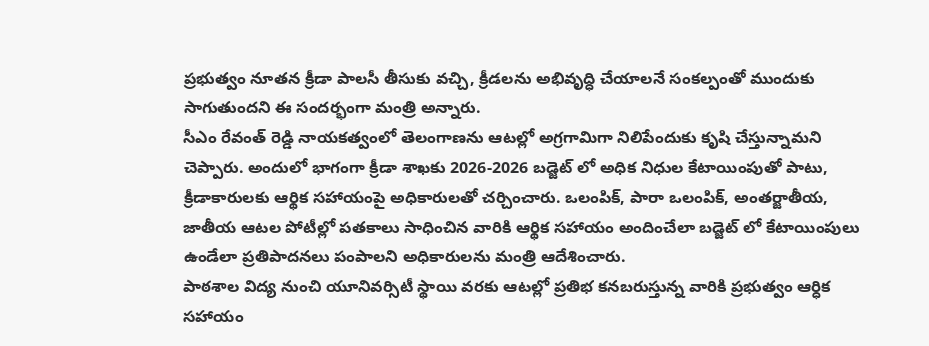ప్రభుత్వం నూతన క్రీడా పాలసీ తీసుకు వచ్చి, క్రీడలను అభివృద్ధి చేయాలనే సంకల్పంతో ముందుకు సాగుతుందని ఈ సందర్భంగా మంత్రి అన్నారు.
సీఎం రేవంత్ రెడ్డి నాయకత్వంలో తెలంగాణను ఆటల్లో అగ్రగామిగా నిలిపేందుకు కృషి చేస్తున్నామని చెప్పారు. అందులో భాగంగా క్రీడా శాఖకు 2026-2026 బడ్జెట్ లో అధిక నిధుల కేటాయింపుతో పాటు, క్రీడాకారులకు ఆర్థిక సహాయంపై అధికారులతో చర్చించారు. ఒలంపిక్, పారా ఒలంపిక్, అంతర్జాతీయ, జాతీయ ఆటల పోటీల్లో పతకాలు సాధించిన వారికి ఆర్థిక సహాయం అందించేలా బడ్జెట్ లో కేటాయింపులు ఉండేలా ప్రతిపాదనలు పంపాలని అధికారులను మంత్రి ఆదేశించారు.
పాఠశాల విద్య నుంచి యూనివర్సిటీ స్థాయి వరకు ఆటల్లో ప్రతిభ కనబరుస్తున్న వారికి ప్రభుత్వం ఆర్ధిక సహాయం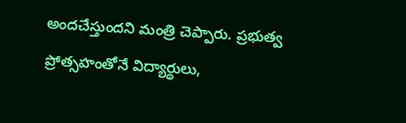అందచేస్తుందని మంత్రి చెప్పారు. ప్రభుత్వ ప్రోత్సహంతోనే విద్యార్థులు,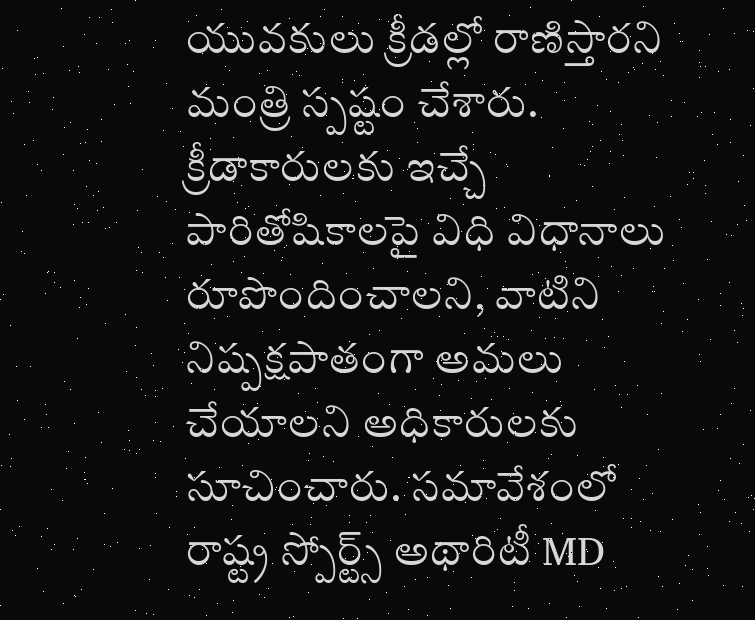యువకులు క్రీడల్లో రాణిస్తారని మంత్రి స్ప‌ష్టం చేశారు. క్రీడాకారులకు ఇచ్చే పారితోషికాలపై విధి విధానాలు రూపొందించాలని, వాటిని నిష్పక్షపాతంగా అమలు చేయాలని అధికారులకు సూచించారు. సమావేశంలో రాష్ట్ర స్పోర్ట్స్ అథారిటీ MD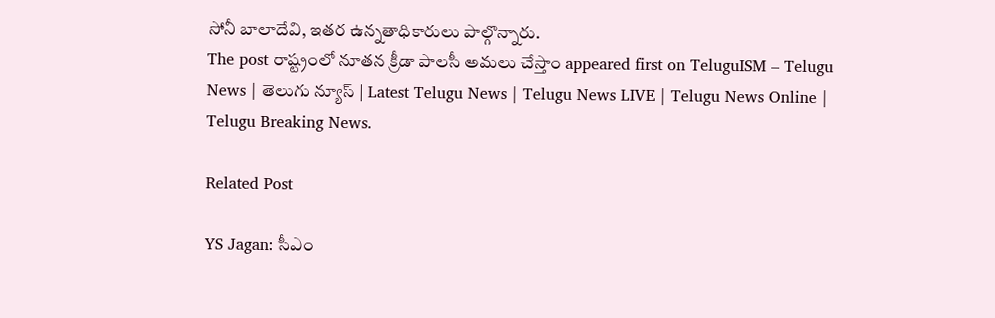సోనీ బాలాదేవి, ఇతర ఉన్నతాధికారులు పాల్గొన్నారు.
The post రాష్ట్రంలో నూత‌న క్రీడా పాల‌సీ అమ‌లు చేస్తాం appeared first on TeluguISM – Telugu News | తెలుగు న్యూస్ | Latest Telugu News | Telugu News LIVE | Telugu News Online | Telugu Breaking News.

Related Post

YS Jagan: సీఎం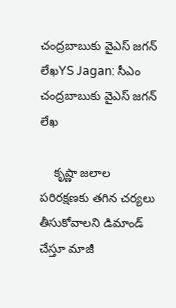చంద్రబాబుకు వైఎస్ జగన్ లేఖYS Jagan: సీఎం చంద్రబాబుకు వైఎస్ జగన్ లేఖ

    కృష్ణా జలాల పరిరక్షణకు తగిన చర్యలు తీసుకోవాలని డిమాండ్ చేస్తూ మాజీ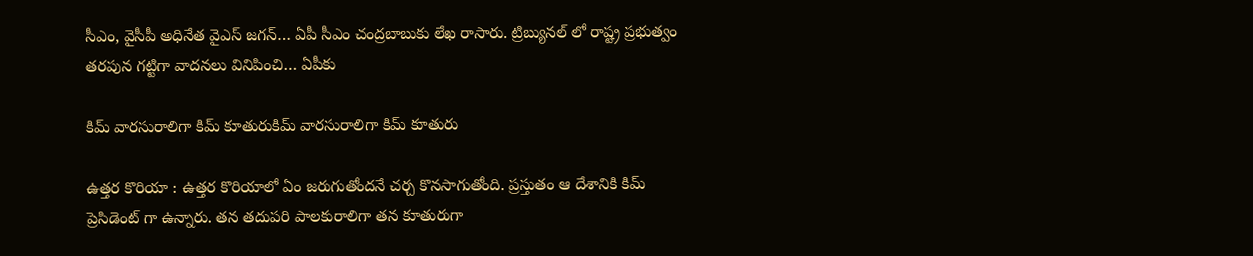సీఎం, వైసీపీ అధినేత వైఎస్ జగన్… ఏపీ సీఎం చంద్రబాబుకు లేఖ రాసారు. ట్రిబ్యునల్ లో రాష్ట్ర ప్రభుత్వం తరపున గట్టిగా వాదనలు వినిపించి… ఏపీకు

కిమ్ వారసురాలిగా కిమ్ కూతురుకిమ్ వారసురాలిగా కిమ్ కూతురు

ఉత్త‌ర కొరియా : ఉత్త‌ర కొరియాలో ఏం జ‌రుగుతోంద‌నే చ‌ర్చ కొన‌సాగుతోంది. ప్రస్తుతం ఆ దేశానికి కిమ్ ప్రెసిడెంట్ గా ఉన్నారు. త‌న త‌దుప‌రి పాల‌కురాలిగా త‌న కూతురుగా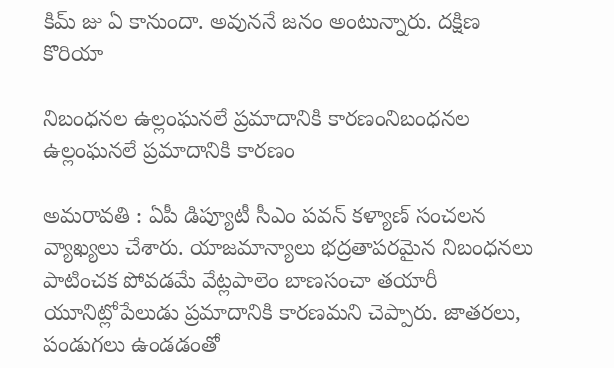కిమ్ జు ఏ కానుందా. అవున‌నే జ‌నం అంటున్నారు. దక్షిణ కొరియా

నిబంధనల ఉల్లంఘనలే ప్రమాదానికి కారణంనిబంధనల ఉల్లంఘనలే ప్రమాదానికి కారణం

అమ‌రావ‌తి : ఏపీ డిప్యూటీ సీఎం ప‌వ‌న్ క‌ళ్యాణ్ సంచ‌ల‌న వ్యాఖ్య‌లు చేశారు. యాజమాన్యాలు భద్రతాపరమైన నిబంధనలు పాటించక పోవడమే వేట్లపాలెం బాణసంచా తయారీ యూనిట్లోపేలుడు ప్రమాదానికి కారణమని చెప్పారు. జాతరలు, పండుగలు ఉండడంతో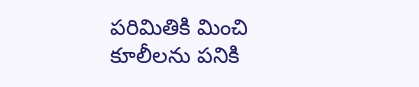పరిమితికి మించి కూలీలను పనికి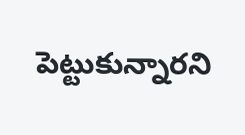పెట్టుకున్నారని